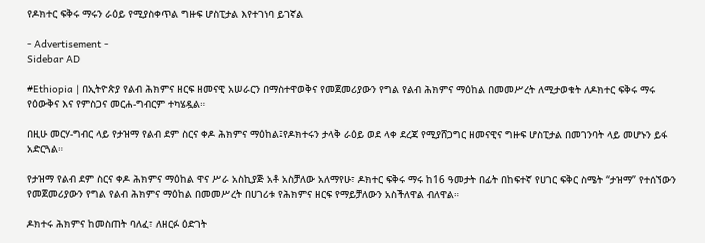የዶክተር ፍቅሩ ማሩን ራዕይ የሚያስቀጥል ግዙፍ ሆስፒታል እየተገነባ ይገኛል

- Advertisement -
Sidebar AD

#Ethiopia | በኢትዮጵያ የልብ ሕክምና ዘርፍ ዘመናዊ አሠራርን በማስተዋወቅና የመጀመሪያውን የግል የልብ ሕክምና ማዕከል በመመሥረት ለሚታወቁት ለዶክተር ፍቅሩ ማሩ የዕውቅና እና የምስጋና መርሐ-ግብርም ተካሄዷል።

በዚሁ መርሃ-ግብር ላይ የታዝማ የልብ ደም ስርና ቀዶ ሕክምና ማዕከል፤የዶክተሩን ታላቅ ራዕይ ወደ ላቀ ደረጃ የሚያሸጋግር ዘመናዊና ግዙፍ ሆስፒታል በመገንባት ላይ መሆኑን ይፋ አድርጓል።

የታዝማ የልብ ደም ስርና ቀዶ ሕክምና ማዕከል ዋና ሥራ አስኪያጅ አቶ አስቻለው አለማየሁ፣ ዶክተር ፍቅሩ ማሩ ከ16 ዓመታት በፊት በከፍተኛ የሀገር ፍቅር ስሜት “ታዝማ” የተሰኘውን የመጀመሪያውን የግል የልብ ሕክምና ማዕከል በመመሥረት በሀገሪቱ የሕክምና ዘርፍ የማይቻለውን አስችለዋል ብለዋል።

ዶክተሩ ሕክምና ከመስጠት ባለፈ፣ ለዘርፉ ዕድገት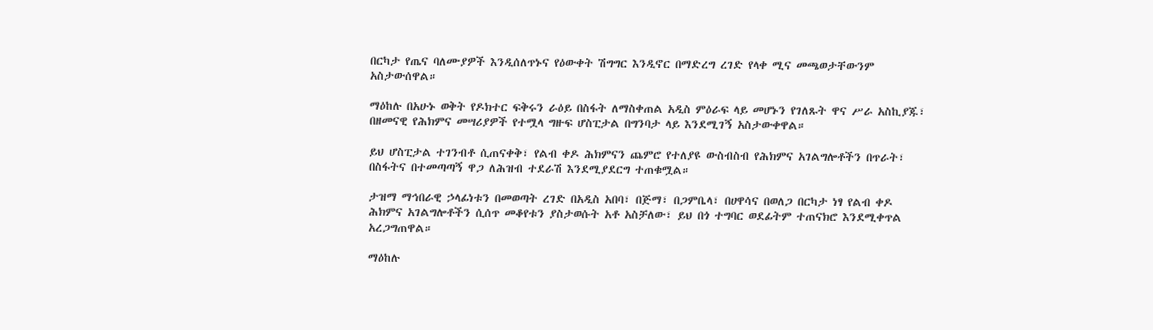በርካታ የጤና ባለሙያዎች እንዲሰለጥኑና የዕውቀት ሽግግር እንዲኖር በማድረግ ረገድ የላቀ ሚና መጫወታቸውንም አስታውሰዋል።

ማዕከሉ በአሁኑ ወቅት የዶክተር ፍቅሩን ራዕይ በስፋት ለማስቀጠል አዲስ ምዕራፍ ላይ መሆኑን የገለጹት ዋና ሥራ አስኪያጁ፣ በዘመናዊ የሕክምና መሣሪያዎች የተሟላ ግዙፍ ሆስፒታል በግንባታ ላይ እንደሚገኝ አስታውቀዋል።

ይህ ሆስፒታል ተገንብቶ ሲጠናቀቅ፣ የልብ ቀዶ ሕክምናን ጨምሮ የተለያዩ ውስብስብ የሕክምና አገልግሎቶችን በጥራት፣ በስፋትና በተመጣጣኝ ዋጋ ለሕዝብ ተደራሽ እንደሚያደርግ ተጠቁሟል።

ታዝማ ማኅበራዊ ኃላፊነቱን በመወጣት ረገድ በአዲስ አበባ፣ በጅማ፣ በጋምቤላ፣ በሀዋሳና በወለጋ በርካታ ነፃ የልብ ቀዶ ሕክምና አገልግሎቶችን ሲሰጥ መቆየቱን ያስታወሱት አቶ አስቻለው፣ ይህ በጎ ተግባር ወደፊትም ተጠናክሮ እንደሚቀጥል አረጋግጠዋል።

ማዕከሉ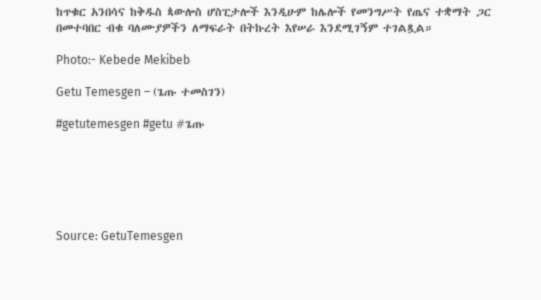ከጥቁር አንበሳና ከቅዱስ ጳውሎስ ሆስፒታሎች እንዲሁም ከሌሎች የመንግሥት የጤና ተቋማት ጋር በመተባበር ብቁ ባለሙያዎችን ለማፍራት በትኩረት እየሠራ እንደሚገኝም ተገልጿል።

Photo:- Kebede Mekibeb

Getu Temesgen – (ጌጡ ተመስገን)

#getutemesgen #getu #ጌጡ






Source: GetuTemesgen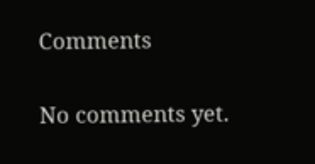Comments

No comments yet.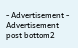- Advertisement -
Advertisement post bottom2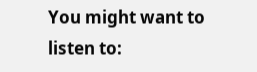You might want to listen to: